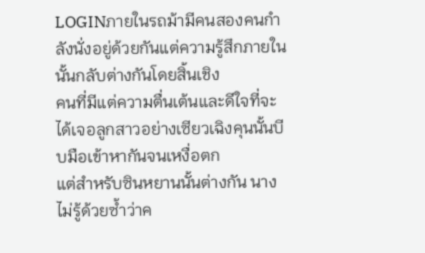LOGINภายในรถม้ามีคนสองคนกำลังนั่งอยู่ด้วยกันแต่ความรู้สึกภายในนั้นกลับต่างกันโดยสิ้นเชิง
คนที่มีแต่ความตื่นเต้นและดีใจที่จะได้เจอลูกสาวอย่างเซียวเฉิงคุนนั้นบีบมือเข้าหากันจนเหงื่อตก
แต่สำหรับซินหยานนั้นต่างกัน นางไม่รู้ด้วยซ้ำว่าค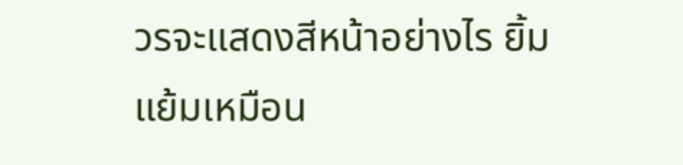วรจะแสดงสีหน้าอย่างไร ยิ้มแย้มเหมือน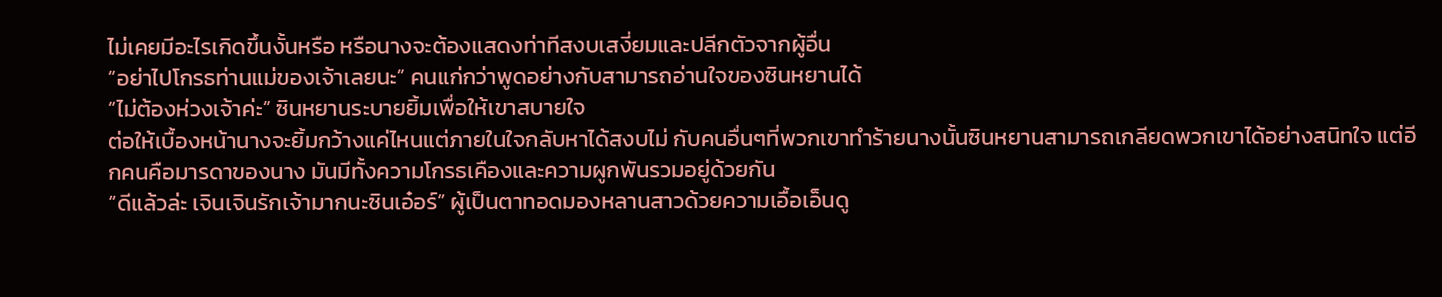ไม่เคยมีอะไรเกิดขึ้นงั้นหรือ หรือนางจะต้องแสดงท่าทีสงบเสงี่ยมและปลีกตัวจากผู้อื่น
“อย่าไปโกรธท่านแม่ของเจ้าเลยนะ” คนแก่กว่าพูดอย่างกับสามารถอ่านใจของซินหยานได้
“ไม่ต้องห่วงเจ้าค่ะ” ซินหยานระบายยิ้มเพื่อให้เขาสบายใจ
ต่อให้เบื้องหน้านางจะยิ้มกว้างแค่ไหนแต่ภายในใจกลับหาได้สงบไม่ กับคนอื่นๆที่พวกเขาทำร้ายนางนั้นซินหยานสามารถเกลียดพวกเขาได้อย่างสนิทใจ แต่อีกคนคือมารดาของนาง มันมีทั้งความโกรธเคืองและความผูกพันรวมอยู่ด้วยกัน
“ดีแล้วล่ะ เจินเจินรักเจ้ามากนะซินเอ๋อร์” ผู้เป็นตาทอดมองหลานสาวด้วยความเอื้อเอ็นดู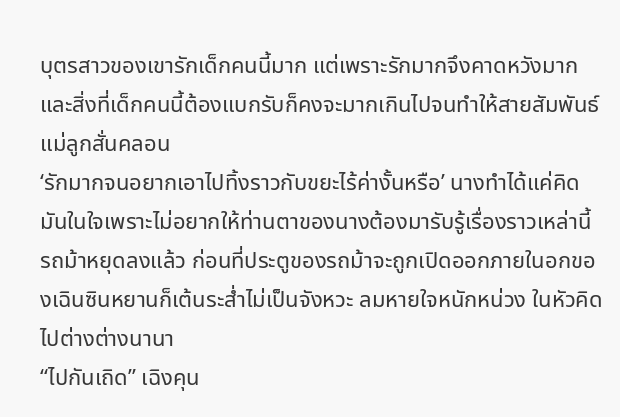บุตรสาวของเขารักเด็กคนนี้มาก แต่เพราะรักมากจึงคาดหวังมากและสิ่งที่เด็กคนนี้ต้องแบกรับก็คงจะมากเกินไปจนทำให้สายสัมพันธ์แม่ลูกสั่นคลอน
‘รักมากจนอยากเอาไปทิ้งราวกับขยะไร้ค่างั้นหรือ’ นางทำได้แค่คิดมันในใจเพราะไม่อยากให้ท่านตาของนางต้องมารับรู้เรื่องราวเหล่านี้
รถม้าหยุดลงแล้ว ก่อนที่ประตูของรถม้าจะถูกเปิดออกภายในอกของเฉินซินหยานก็เต้นระส่ำไม่เป็นจังหวะ ลมหายใจหนักหน่วง ในหัวคิดไปต่างต่างนานา
“ไปกันเถิด” เฉิงคุน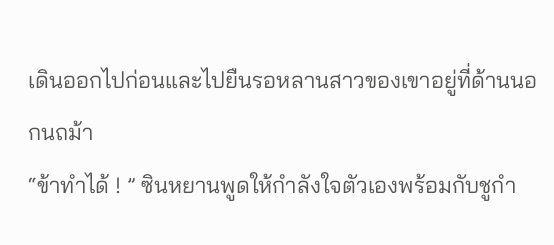เดินออกไปก่อนและไปยืนรอหลานสาวของเขาอยู่ที่ด้านนอกนถม้า
“ข้าทำได้ ! ” ซินหยานพูดให้กำลังใจตัวเองพร้อมกับชูกำ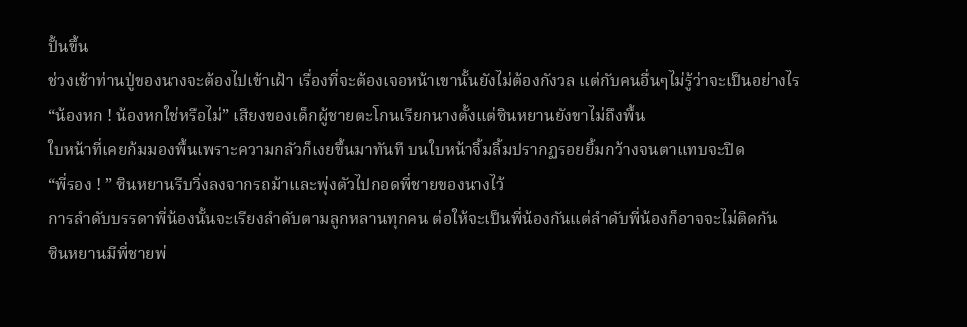ปั้นขึ้น
ช่วงเช้าท่านปู่ของนางจะต้องไปเข้าเฝ้า เรื่องที่จะต้องเจอหน้าเขานั้นยังไม่ต้องกังวล แต่กับคนอื่นๆไม่รู้ว่าจะเป็นอย่างไร
“น้องหก ! น้องหกใช่หรือไม่” เสียงของเด็กผู้ชายตะโกนเรียกนางตั้งแต่ซินหยานยังขาไม่ถึงพื้น
ใบหน้าที่เคยก้มมองพื้นเพราะความกลัวก็เงยขึ้นมาทันที บนใบหน้าจิ้มลิ้มปรากฏรอยยิ้มกว้างจนตาแทบจะปิด
“พี่รอง ! ” ซินหยานรีบวิ่งลงจากรถม้าและพุ่งตัวไปกอดพี่ชายของนางไว้
การลำดับบรรดาพี่น้องนั้นจะเรียงลำดับตามลูกหลานทุกคน ต่อให้จะเป็นพี่น้องกันแต่ลำดับพี่น้องก็อาจจะไม่ติดกัน
ซินหยานมีพี่ชายพ่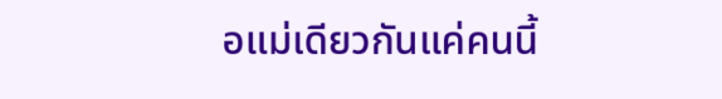อแม่เดียวกันแค่คนนี้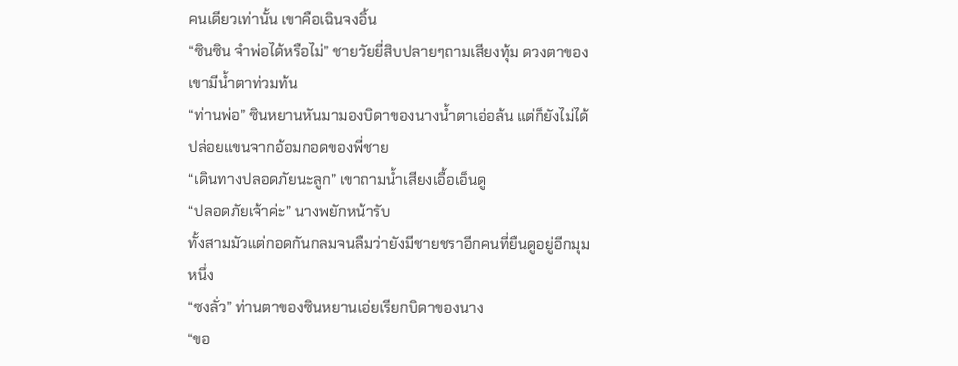คนเดียวเท่านั้น เขาคือเฉินจงอิ้น
“ซินซิน จำพ่อได้หรือไม่” ชายวัยยี่สิบปลายๆถามเสียงทุ้ม ดวงตาของเขามีน้ำตาท่วมท้น
“ท่านพ่อ” ซินหยานหันมามองบิดาของนางน้ำตาเอ่อล้น แต่ก็ยังไม่ได้ปล่อยแขนจากอ้อมกอดของพี่ชาย
“เดินทางปลอดภัยนะลูก” เขาถามน้ำเสียงเอื้อเอ็นดู
“ปลอดภัยเจ้าค่ะ” นางพยักหน้ารับ
ทั้งสามมัวแต่กอดกันกลมจนลืมว่ายังมีชายชราอีกคนที่ยืนดูอยู่อีกมุมหนึ่ง
“ซงลั่ว” ท่านตาของซินหยานเอ่ยเรียกบิดาของนาง
“ขอ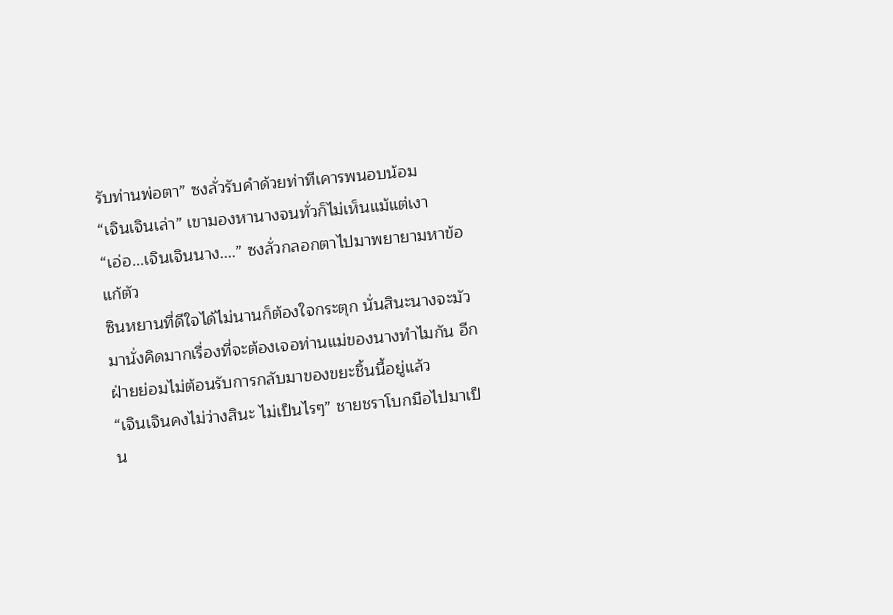รับท่านพ่อตา” ซงลั่วรับคำด้วยท่าทีเคารพนอบน้อม
“เจินเจินเล่า” เขามองหานางจนทั่วก็ไม่เห็นแม้แต่เงา
“เอ่อ...เจินเจินนาง....” ซงลั่วกลอกตาไปมาพยายามหาข้อแก้ตัว
ซินหยานที่ดีใจได้ไม่นานก็ต้องใจกระตุก นั่นสินะนางจะมัวมานั่งคิดมากเรื่องที่จะต้องเจอท่านแม่ของนางทำไมกัน อีกฝ่ายย่อมไม่ต้อนรับการกลับมาของขยะชิ้นนี้อยู่แล้ว
“เจินเจินคงไม่ว่างสินะ ไม่เป็นไรๆ” ชายชราโบกมือไปมาเป็น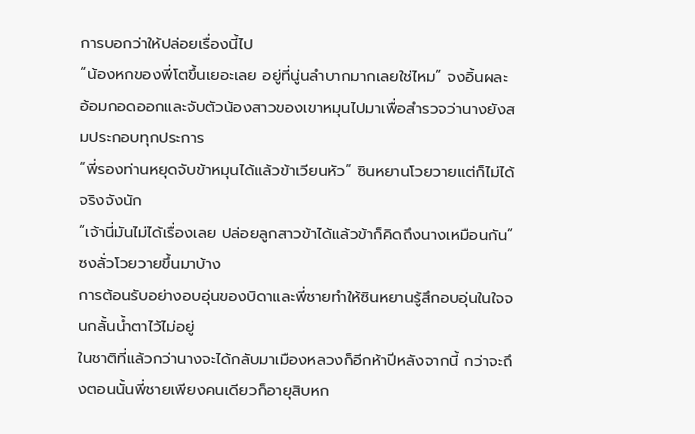การบอกว่าให้ปล่อยเรื่องนี้ไป
“น้องหกของพี่โตขึ้นเยอะเลย อยู่ที่นู่นลำบากมากเลยใช่ไหม” จงอิ้นผละอ้อมกอดออกและจับตัวน้องสาวของเขาหมุนไปมาเพื่อสำรวจว่านางยังสมประกอบทุกประการ
“พี่รองท่านหยุดจับข้าหมุนได้แล้วข้าเวียนหัว” ซินหยานโวยวายแต่ก็ไม่ได้จริงจังนัก
“เจ้านี่มันไม่ได้เรื่องเลย ปล่อยลูกสาวข้าได้แล้วข้าก็คิดถึงนางเหมือนกัน” ซงลั่วโวยวายขึ้นมาบ้าง
การต้อนรับอย่างอบอุ่นของบิดาและพี่ชายทำให้ซินหยานรู้สึกอบอุ่นในใจจนกลั้นน้ำตาไว้ไม่อยู่
ในชาติที่แล้วกว่านางจะได้กลับมาเมืองหลวงก็อีกห้าปีหลังจากนี้ กว่าจะถึงตอนนั้นพี่ชายเพียงคนเดียวก็อายุสิบหก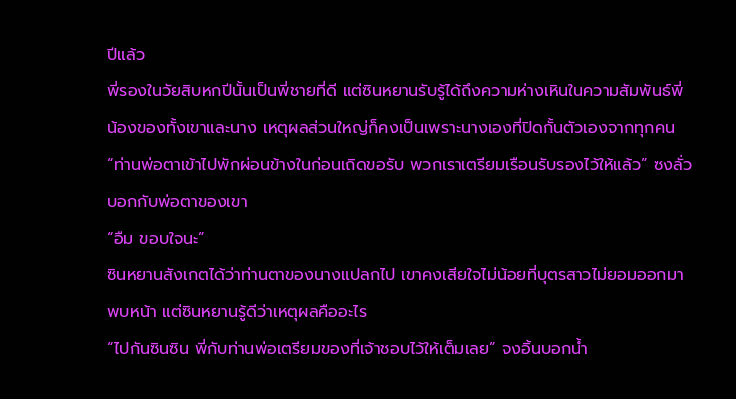ปีแล้ว
พี่รองในวัยสิบหกปีนั้นเป็นพี่ชายที่ดี แต่ซินหยานรับรู้ได้ถึงความห่างเหินในความสัมพันธ์พี่น้องของทั้งเขาและนาง เหตุผลส่วนใหญ่ก็คงเป็นเพราะนางเองที่ปิดกั้นตัวเองจากทุกคน
“ท่านพ่อตาเข้าไปพักผ่อนข้างในก่อนเถิดขอรับ พวกเราเตรียมเรือนรับรองไว้ให้แล้ว” ซงลั่วบอกกับพ่อตาของเขา
“อืม ขอบใจนะ”
ซินหยานสังเกตได้ว่าท่านตาของนางแปลกไป เขาคงเสียใจไม่น้อยที่บุตรสาวไม่ยอมออกมาพบหน้า แต่ซินหยานรู้ดีว่าเหตุผลคืออะไร
“ไปกันซินซิน พี่กับท่านพ่อเตรียมของที่เจ้าชอบไว้ให้เต็มเลย” จงอิ้นบอกน้ำ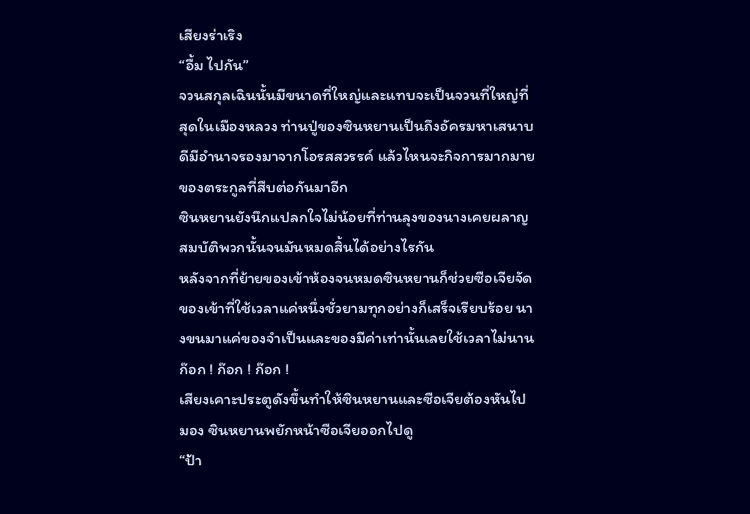เสียงร่าเริง
“อื้ม ไปกัน”
จวนสกุลเฉินนั้นมีขนาดที่ใหญ่และแทบจะเป็นจวนที่ใหญ่ที่สุดในเมืองหลวง ท่านปู่ของซินหยานเป็นถึงอัครมหาเสนาบดีมีอำนาจรองมาจากโอรสสวรรค์ แล้วไหนจะกิจการมากมายของตระกูลที่สืบต่อกันมาอีก
ซินหยานยังนึกแปลกใจไม่น้อยที่ท่านลุงของนางเคยผลาญสมบัติพวกนั้นจนมันหมดสิ้นได้อย่างไรกัน
หลังจากที่ย้ายของเข้าห้องจนหมดซินหยานก็ช่วยซือเจียจัดของเข้าที่ใช้เวลาแค่หนึ่งชั่วยามทุกอย่างก็เสร็จเรียบร้อย นางขนมาแค่ของจำเป็นและของมีค่าเท่านั้นเลยใช้เวลาไม่นาน
ก๊อก ! ก๊อก ! ก๊อก !
เสียงเคาะประตูดังขึ้นทำให้ซินหยานและซือเจียต้องหันไปมอง ซินหยานพยักหน้าซือเจียออกไปดู
“ป้า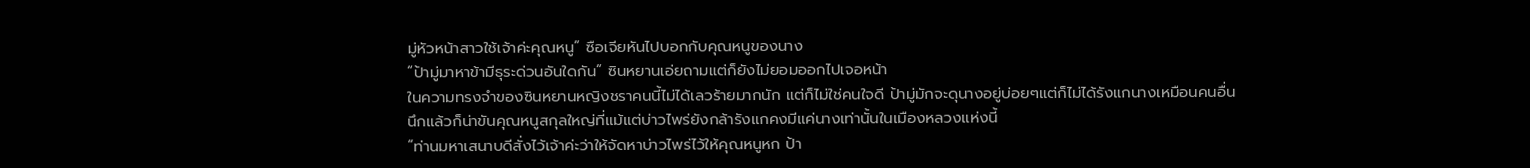มู่หัวหน้าสาวใช้เจ้าค่ะคุณหนู” ซือเจียหันไปบอกกับคุณหนูของนาง
“ป้ามู่มาหาข้ามีธุระด่วนอันใดกัน” ซินหยานเอ่ยถามแต่ก็ยังไม่ยอมออกไปเจอหน้า
ในความทรงจำของซินหยานหญิงชราคนนี้ไม่ได้เลวร้ายมากนัก แต่ก็ไม่ใช่คนใจดี ป้ามู่มักจะดุนางอยู่บ่อยๆแต่ก็ไม่ได้รังแกนางเหมือนคนอื่น
นึกแล้วก็น่าขันคุณหนูสกุลใหญ่ที่แม้แต่บ่าวไพร่ยังกล้ารังแกคงมีแค่นางเท่านั้นในเมืองหลวงแห่งนี้
“ท่านมหาเสนาบดีสั่งไว้เจ้าค่ะว่าให้จัดหาบ่าวไพร่ไว้ให้คุณหนูหก ป้า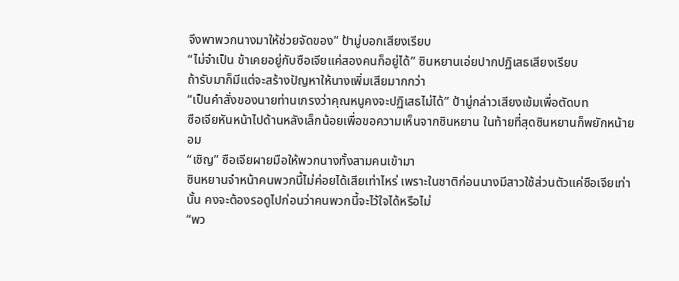จึงพาพวกนางมาให้ช่วยจัดของ” ป้ามู่บอกเสียงเรียบ
“ไม่จำเป็น ข้าเคยอยู่กับซือเจียแค่สองคนก็อยู่ได้” ซินหยานเอ่ยปากปฏิเสธเสียงเรียบ
ถ้ารับมาก็มีแต่จะสร้างปัญหาให้นางเพิ่มเสียมากกว่า
“เป็นคำสั่งของนายท่านเกรงว่าคุณหนูคงจะปฏิเสธไม่ได้” ป้ามู่กล่าวเสียงเข้มเพื่อตัดบท
ซือเจียหันหน้าไปด้านหลังเล็กน้อยเพื่อขอความเห็นจากซินหยาน ในท้ายที่สุดซินหยานก็พยักหน้ายอม
“เชิญ” ซือเจียผายมือให้พวกนางทั้งสามคนเข้ามา
ซินหยานจำหน้าคนพวกนี้ไม่ค่อยได้เสียเท่าไหร่ เพราะในชาติก่อนนางมีสาวใช้ส่วนตัวแค่ซือเจียเท่านั้น คงจะต้องรอดูไปก่อนว่าคนพวกนี้จะไว้ใจได้หรือไม่
“พว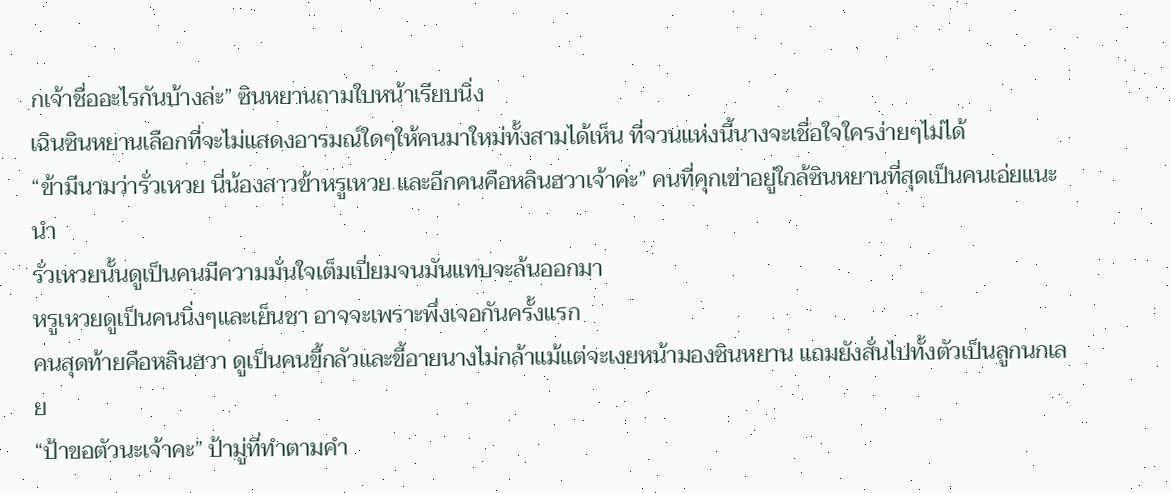กเจ้าชื่ออะไรกันบ้างล่ะ” ซินหยานถามใบหน้าเรียบนิ่ง
เฉินซินหยานเลือกที่จะไม่แสดงอารมณ์ใดๆให้คนมาใหม่ทั้งสามได้เห็น ที่จวนแห่งนี้นางจะเชื่อใจใครง่ายๆไม่ได้
“ข้ามีนามว่ารั่วเหวย นี่น้องสาวข้าหรูเหวย และอีกคนคือหลินฮวาเจ้าค่ะ” คนที่คุกเข่าอยู่ใกล้ซินหยานที่สุดเป็นคนเอ่ยแนะนำ
รั่วเหวยนั้นดูเป็นคนมีความมั่นใจเต็มเปี่ยมจนมันแทบจะล้นออกมา
หรูเหวยดูเป็นคนนิ่งๆและเย็นชา อาจจะเพราะพึ่งเจอกันครั้งแรก
คนสุดท้ายคือหลินฮวา ดูเป็นคนขี้กลัวและขี้อายนางไม่กล้าแม้แต่จะเงยหน้ามองซินหยาน แถมยังสั่นไปทั้งตัวเป็นลูกนกเลย
“ป้าขอตัวนะเจ้าคะ” ป้ามู่ที่ทำตามคำ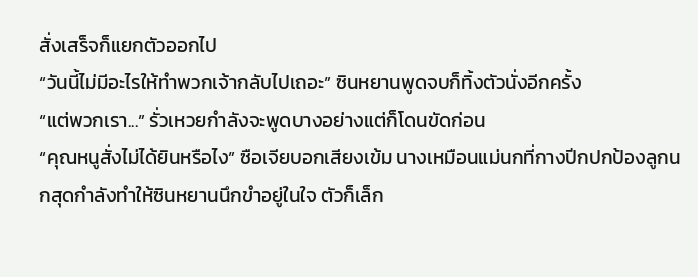สั่งเสร็จก็แยกตัวออกไป
“วันนี้ไม่มีอะไรให้ทำพวกเจ้ากลับไปเถอะ” ซินหยานพูดจบก็ทิ้งตัวนั่งอีกครั้ง
“แต่พวกเรา...” รั่วเหวยกำลังจะพูดบางอย่างแต่ก็โดนขัดก่อน
“คุณหนูสั่งไม่ได้ยินหรือไง” ซือเจียบอกเสียงเข้ม นางเหมือนแม่นกที่กางปีกปกป้องลูกนกสุดกำลังทำให้ซินหยานนึกขำอยู่ในใจ ตัวก็เล็ก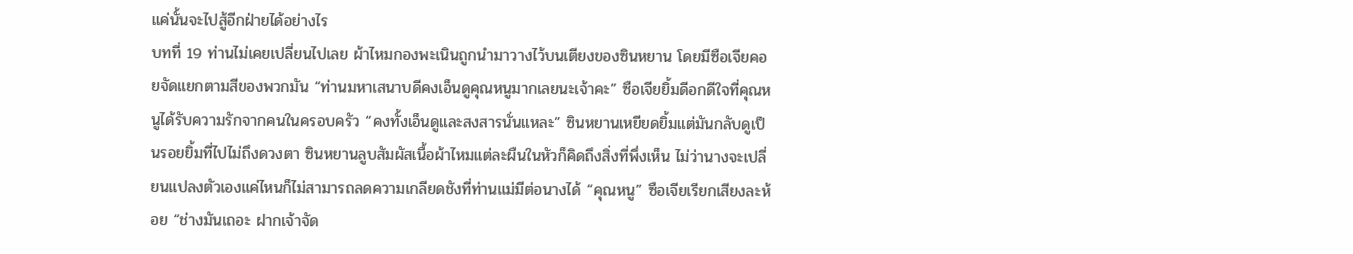แค่นั้นจะไปสู้อีกฝ่ายได้อย่างไร
บทที่ 19 ท่านไม่เคยเปลี่ยนไปเลย ผ้าไหมกองพะเนินถูกนำมาวางไว้บนเตียงของซินหยาน โดยมีซือเจียคอยจัดแยกตามสีของพวกมัน “ท่านมหาเสนาบดีคงเอ็นดูคุณหนูมากเลยนะเจ้าคะ” ซือเจียยิ้มดีอกดีใจที่คุณหนูได้รับความรักจากคนในครอบครัว “คงทั้งเอ็นดูและสงสารนั่นแหละ” ซินหยานเหยียดยิ้มแต่มันกลับดูเป็นรอยยิ้มที่ไปไม่ถึงดวงตา ซินหยานลูบสัมผัสเนื้อผ้าไหมแต่ละผืนในหัวก็คิดถึงสิ่งที่พึ่งเห็น ไม่ว่านางจะเปลี่ยนแปลงตัวเองแค่ไหนก็ไม่สามารถลดความเกลียดชังที่ท่านแม่มีต่อนางได้ “คุณหนู” ซือเจียเรียกเสียงละห้อย “ช่างมันเถอะ ฝากเจ้าจัด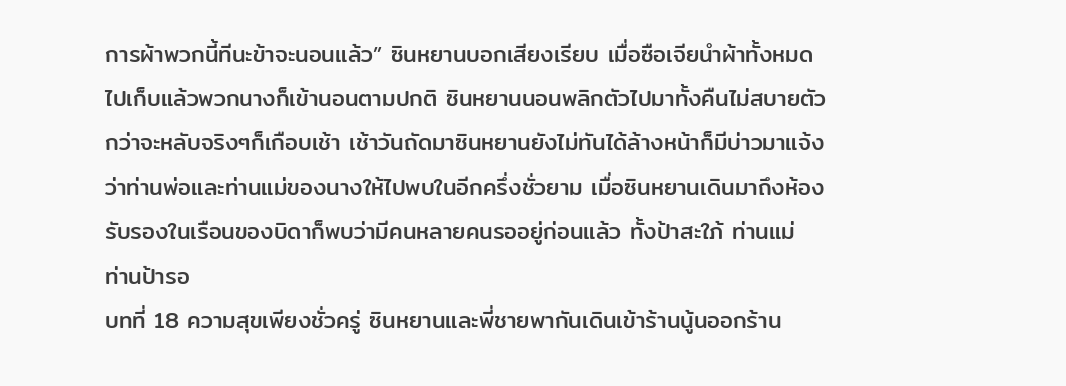การผ้าพวกนี้ทีนะข้าจะนอนแล้ว” ซินหยานบอกเสียงเรียบ เมื่อซือเจียนำผ้าทั้งหมดไปเก็บแล้วพวกนางก็เข้านอนตามปกติ ซินหยานนอนพลิกตัวไปมาทั้งคืนไม่สบายตัว กว่าจะหลับจริงๆก็เกือบเช้า เช้าวันถัดมาซินหยานยังไม่ทันได้ล้างหน้าก็มีบ่าวมาแจ้งว่าท่านพ่อและท่านแม่ของนางให้ไปพบในอีกครึ่งชั่วยาม เมื่อซินหยานเดินมาถึงห้องรับรองในเรือนของบิดาก็พบว่ามีคนหลายคนรออยู่ก่อนแล้ว ทั้งป้าสะใภ้ ท่านแม่ ท่านป้ารอ
บทที่ 18 ความสุขเพียงชั่วครู่ ซินหยานและพี่ชายพากันเดินเข้าร้านนู้นออกร้าน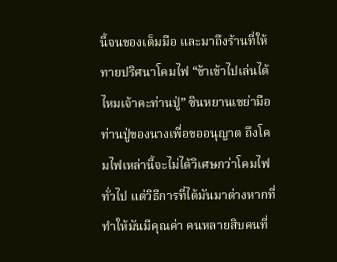นี้จนของเต็มมือ และมาถึงร้านที่ให้ทายปริศนาโคมไฟ “ข้าเข้าไปเล่นได้ไหมเจ้าคะท่านปู่” ซินหยานเขย่ามือท่านปู่ของนางเพื่อขออนุญาต ถึงโคมไฟเหล่านี้จะไม่ได้วิเศษกว่าโคมไฟทั่วไป แต่วิธีการที่ได้มันมาต่างหากที่ทำให้มันมีคุณค่า คนหลายสิบคนที่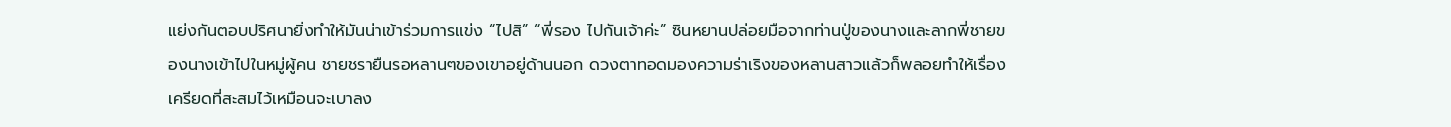แย่งกันตอบปริศนายิ่งทำให้มันน่าเข้าร่วมการแข่ง “ไปสิ” “พี่รอง ไปกันเจ้าค่ะ” ซินหยานปล่อยมือจากท่านปู่ของนางและลากพี่ชายของนางเข้าไปในหมู่ผู้คน ชายชรายืนรอหลานๆของเขาอยู่ด้านนอก ดวงตาทอดมองความร่าเริงของหลานสาวแล้วก็พลอยทำให้เรื่องเครียดที่สะสมไว้เหมือนจะเบาลง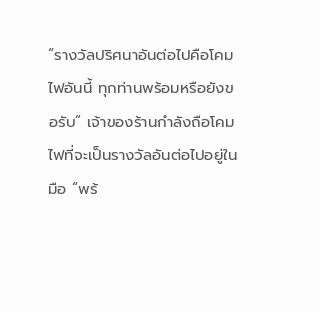“รางวัลปริศนาอันต่อไปคือโคมไฟอันนี้ ทุกท่านพร้อมหรือยังขอรับ” เจ้าของร้านกำลังถือโคมไฟที่จะเป็นรางวัลอันต่อไปอยู่ในมือ “พร้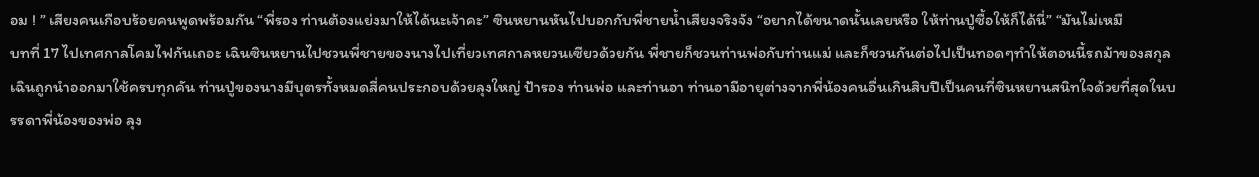อม ! ” เสียงคนเกือบร้อยคนพูดพร้อมกัน “พี่รอง ท่านต้องแย่งมาให้ได้นะเจ้าคะ” ซินหยานหันไปบอกกับพี่ชายน้ำเสียงจริงจัง “อยากได้ขนาดนั้นเลยหรือ ให้ท่านปู่ซื้อให้ก็ได้นี่” “มันไม่เหมื
บทที่ 17 ไปเทศกาลโคมไฟกันเถอะ เฉินซินหยานไปชวนพี่ชายของนางไปเที่ยวเทศกาลหยวนเซียวด้วยกัน พี่ชายก็ชวนท่านพ่อกับท่านแม่ และก็ชวนกันต่อไปเป็นทอดๆทำให้ตอนนี้รถม้าของสกุลเฉินถูกนำออกมาใช้ครบทุกคัน ท่านปู่ของนางมีบุตรทั้งหมดสี่คนประกอบด้วยลุงใหญ่ ป้ารอง ท่านพ่อ และท่านอา ท่านอามีอายุต่างจากพี่น้องคนอื่นเกินสิบปีเป็นคนที่ซินหยานสนิทใจด้วยที่สุดในบรรดาพี่น้องของพ่อ ลุง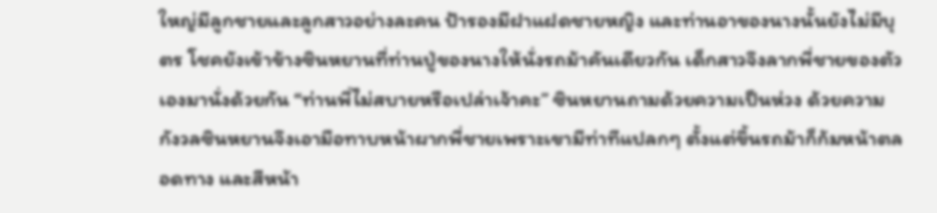ใหญ่มีลูกชายและลูกสาวอย่างละคน ป้ารองมีฝาแฝดชายหญิง และท่านอาของนางนั้นยังไม่มีบุตร โชคยังเข้าข้างซินหยานที่ท่านปู่ของนางให้นั่งรถม้าคันเดียวกัน เด็กสาวจึงลากพี่ชายของตัวเองมานั่งด้วยกัน “ท่านพี่ไม่สบายหรือเปล่าเจ้าคะ” ซินหยานถามด้วยความเป็นห่วง ด้วยความกังวลซินหยานจึงเอามือทาบหน้าผากพี่ชายเพราะเขามีท่าทีแปลกๆ ตั้งแต่ขึ้นรถม้าก็ก้มหน้าตลอดทาง และสีหน้า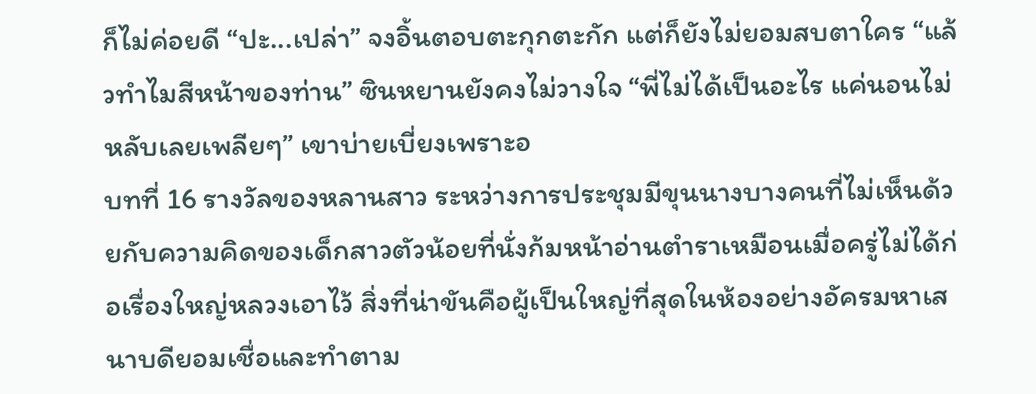ก็ไม่ค่อยดี “ปะ...เปล่า” จงอิ้นตอบตะกุกตะกัก แต่ก็ยังไม่ยอมสบตาใคร “แล้วทำไมสีหน้าของท่าน” ซินหยานยังคงไม่วางใจ “พี่ไม่ได้เป็นอะไร แค่นอนไม่หลับเลยเพลียๆ” เขาบ่ายเบี่ยงเพราะอ
บทที่ 16 รางวัลของหลานสาว ระหว่างการประชุมมีขุนนางบางคนที่ไม่เห็นด้วยกับความคิดของเด็กสาวตัวน้อยที่นั่งก้มหน้าอ่านตำราเหมือนเมื่อครู่ไม่ได้ก่อเรื่องใหญ่หลวงเอาไว้ สิ่งที่น่าขันคือผู้เป็นใหญ่ที่สุดในห้องอย่างอัครมหาเสนาบดียอมเชื่อและทำตาม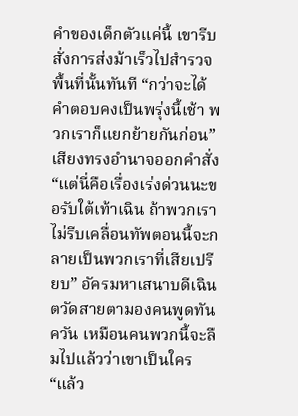คำของเด็กตัวแค่นี้ เขารีบสั่งการส่งม้าเร็วไปสำรวจพื้นที่นั้นทันที “กว่าจะได้คำตอบคงเป็นพรุ่งนี้เช้า พวกเราก็แยกย้ายกันก่อน” เสียงทรงอำนาจออกคำสั่ง “แต่นี่คือเรื่องเร่งด่วนนะขอรับใต้เท้าเฉิน ถ้าพวกเราไม่รีบเคลื่อนทัพตอนนี้จะกลายเป็นพวกเราที่เสียเปรียบ” อัครมหาเสนาบดีเฉินตวัดสายตามองคนพูดทันควัน เหมือนคนพวกนี้จะลืมไปแล้วว่าเขาเป็นใคร “แล้ว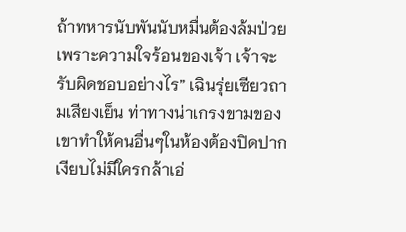ถ้าทหารนับพันนับหมื่นต้องล้มป่วยเพราะความใจร้อนของเจ้า เจ้าจะรับผิดชอบอย่างไร” เฉินรุ่ยเซียวถามเสียงเย็น ท่าทางน่าเกรงขามของเขาทำให้คนอื่นๆในห้องต้องปิดปากเงียบไม่มีใครกล้าเอ่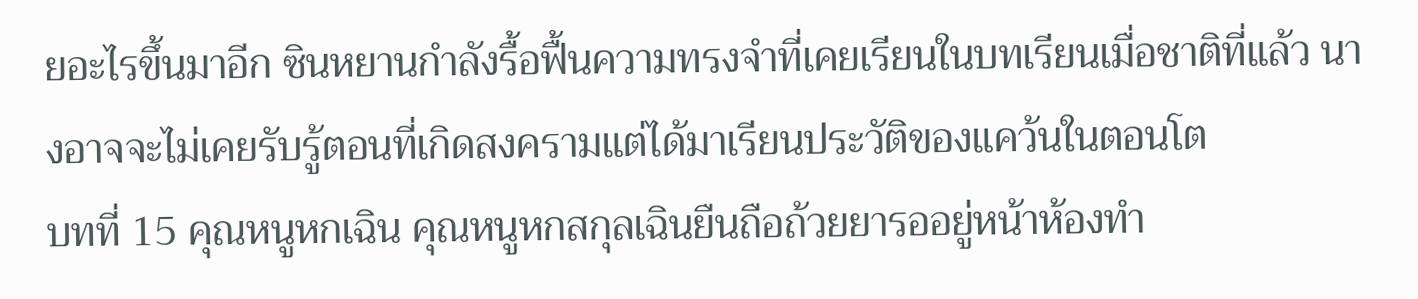ยอะไรขึ้นมาอีก ซินหยานกำลังรื้อฟื้นความทรงจำที่เคยเรียนในบทเรียนเมื่อชาติที่แล้ว นางอาจจะไม่เคยรับรู้ตอนที่เกิดสงครามแต่ได้มาเรียนประวัติของแคว้นในตอนโต
บทที่ 15 คุณหนูหกเฉิน คุณหนูหกสกุลเฉินยืนถือถ้วยยารออยู่หน้าห้องทำ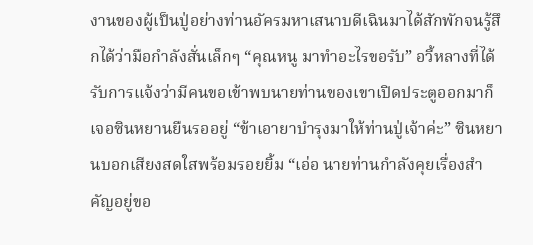งานของผู้เป็นปู่อย่างท่านอัครมหาเสนาบดีเฉินมาได้สักพักจนรู้สึกได้ว่ามือกำลังสั่นเล็กๆ “คุณหนู มาทำอะไรขอรับ” อวี้หลางที่ได้รับการแจ้งว่ามีคนขอเข้าพบนายท่านของเขาเปิดประตูออกมาก็เจอซินหยานยืนรออยู่ “ข้าเอายาบำรุงมาให้ท่านปู่เจ้าค่ะ” ซินหยานบอกเสียงสดใสพร้อมรอยยิ้ม “เอ่อ นายท่านกำลังคุยเรื่องสำคัญอยู่ขอ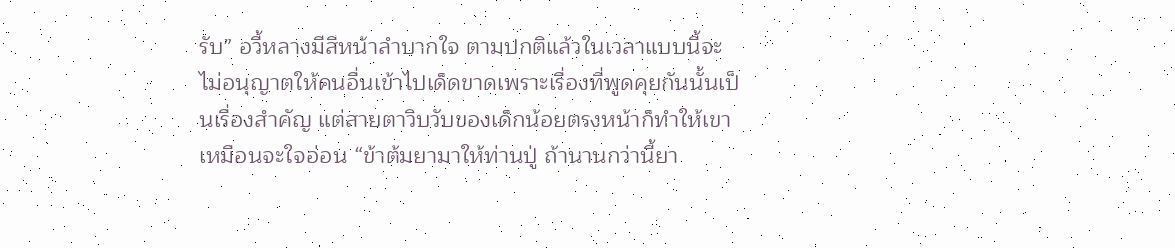รับ” อวี้หลางมีสีหน้าลำบากใจ ตามปกติแล้วในเวลาแบบนี้จะไม่อนุญาตให้คนอื่นเข้าไปเด็ดขาดเพราะเรื่องที่พูดคุยกันนั้นเป็นเรื่องสำคัญ แต่สายตาวิบวับของเด็กน้อยตรงหน้าก็ทำให้เขาเหมือนจะใจอ่อน “ข้าต้มยามาให้ท่านปู่ ถ้านานกว่านี้ยา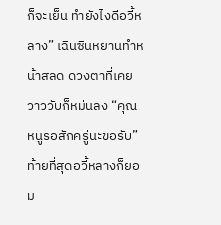ก็จะเย็น ทำยังไงดีอวี้หลาง” เฉินซินหยานทำหน้าสลด ดวงตาที่เคยวาววับก็หม่นลง “คุณหนูรอสักครู่นะขอรับ” ท้ายที่สุดอวี้หลางก็ยอม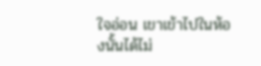ใจอ่อน เขาเข้าไปในห้องนั้นได้ไม่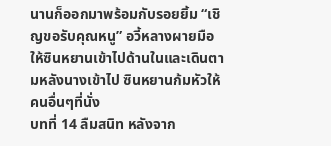นานก็ออกมาพร้อมกับรอยยิ้ม “เชิญขอรับคุณหนู” อวี้หลางผายมือให้ซินหยานเข้าไปด้านในและเดินตามหลังนางเข้าไป ซินหยานก้มหัวให้คนอื่นๆที่นั่ง
บทที่ 14 ลืมสนิท หลังจาก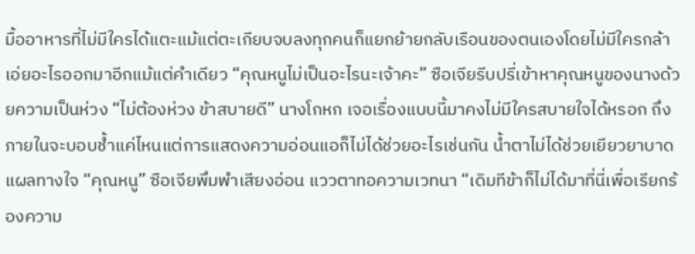มื้ออาหารที่ไม่มีใครได้แตะแม้แต่ตะเกียบจบลงทุกคนก็แยกย้ายกลับเรือนของตนเองโดยไม่มีใครกล้าเอ่ยอะไรออกมาอีกแม้แต่คำเดียว “คุณหนูไม่เป็นอะไรนะเจ้าคะ” ซือเจียรีบปรี่เข้าหาคุณหนูของนางด้วยความเป็นห่วง “ไม่ต้องห่วง ข้าสบายดี” นางโกหก เจอเรื่องแบบนี้มาคงไม่มีใครสบายใจได้หรอก ถึงภายในจะบอบช้ำแค่ไหนแต่การแสดงความอ่อนแอก็ไม่ได้ช่วยอะไรเช่นกัน น้ำตาไม่ได้ช่วยเยียวยาบาดแผลทางใจ “คุณหนู” ซือเจียพึมพำเสียงอ่อน แววตาทอความเวทนา “เดิมทีข้าก็ไม่ได้มาที่นี่เพื่อเรียกร้องความ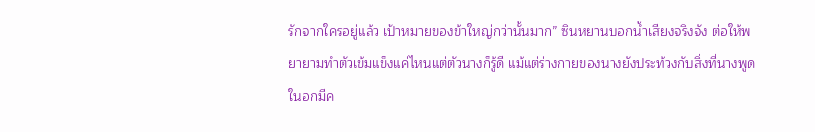รักจากใครอยู่แล้ว เป้าหมายของข้าใหญ่กว่านั้นมาก” ซินหยานบอกน้ำเสียงจริงจัง ต่อให้พยายามทำตัวเข้มแข็งแค่ไหนแต่ตัวนางก็รู้ดี แม้แต่ร่างกายของนางยังประท้วงกับสิ่งที่นางพูด ในอกมีค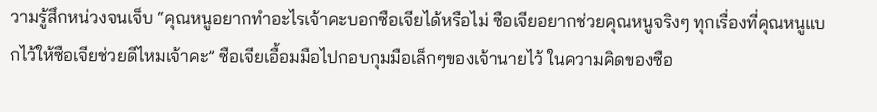วามรู้สึกหน่วงจนเจ็บ “คุณหนูอยากทำอะไรเจ้าคะบอกซือเจียได้หรือไม่ ซือเจียอยากช่วยคุณหนูจริงๆ ทุกเรื่องที่คุณหนูแบกไว้ให้ซือเจียช่วยดีไหมเจ้าคะ” ซือเจียเอื้อมมือไปกอบกุมมือเล็กๆของเจ้านายไว้ ในความคิดของซือ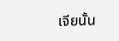เจียนั้น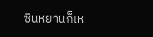ซินหยานก็เห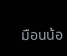มือนน้อ